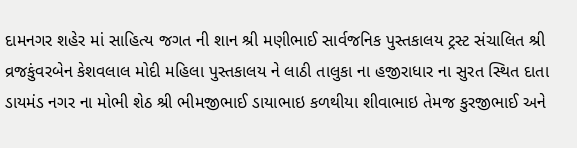દામનગર શહેર માં સાહિત્ય જગત ની શાન શ્રી મણીભાઈ સાર્વજનિક પુસ્તકાલય ટ્રસ્ટ સંચાલિત શ્રી વ્રજકુંવરબેન કેશવલાલ મોદી મહિલા પુસ્તકાલય ને લાઠી તાલુકા ના હજીરાધાર ના સુરત સ્થિત દાતા ડાયમંડ નગર ના મોભી શેઠ શ્રી ભીમજીભાઈ ડાયાભાઇ કળથીયા શીવાભાઇ તેમજ કુરજીભાઈ અને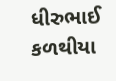ધીરુભાઈ કળથીયા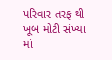પરિવાર તરફ થી ખૂબ મોટી સંખ્યા માં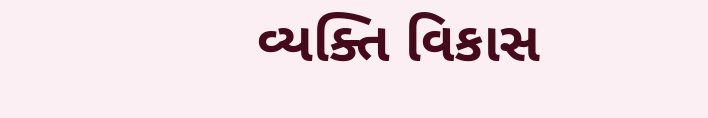વ્યક્તિ વિકાસ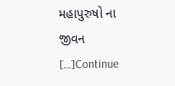મહાપુરુષો ના જીવન […]Continue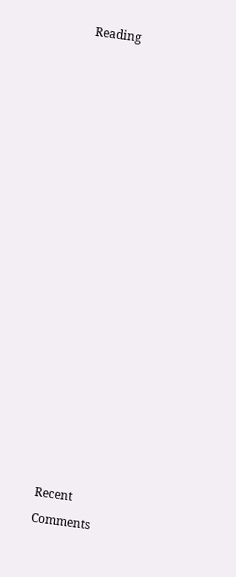Reading

















Recent Comments